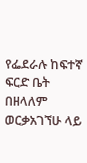የፌደራሉ ከፍተኛ ፍርድ ቤት በዘላለም ወርቃአገኘሁ ላይ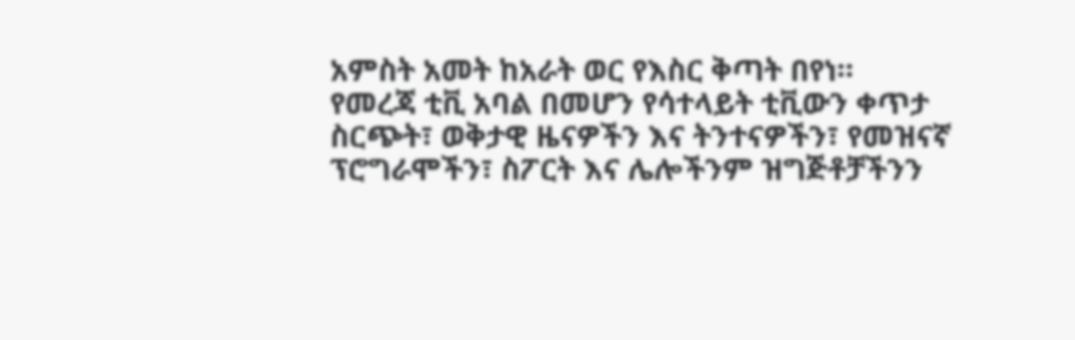አምስት አመት ከአራት ወር የእስር ቅጣት በየነ።
የመረጃ ቲቪ አባል በመሆን የሳተላይት ቲቪውን ቀጥታ ስርጭት፣ ወቅታዊ ዜናዎችን እና ትንተናዎችን፣ የመዝናኛ ፕሮግራሞችን፣ ስፖርት እና ሌሎችንም ዝግጅቶቻችንን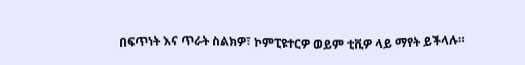በፍጥነት እና ጥራት ስልክዎ፣ ኮምፒዩተርዎ ወይም ቲቪዎ ላይ ማየት ይችላሉ።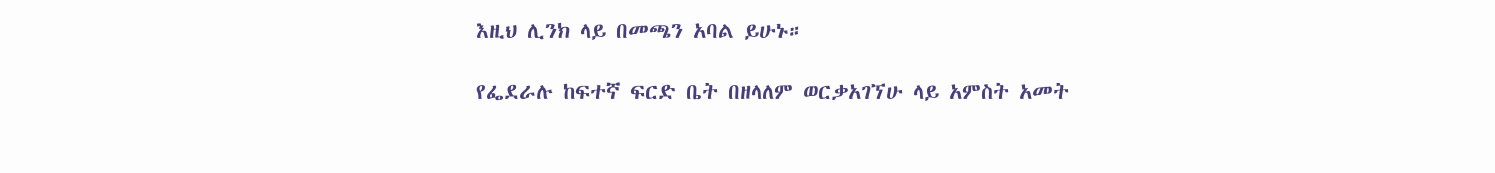እዚህ ሊንክ ላይ በመጫን አባል ይሁኑ።

የፌደራሉ ከፍተኛ ፍርድ ቤት በዘላለም ወርቃአገኘሁ ላይ አምስት አመት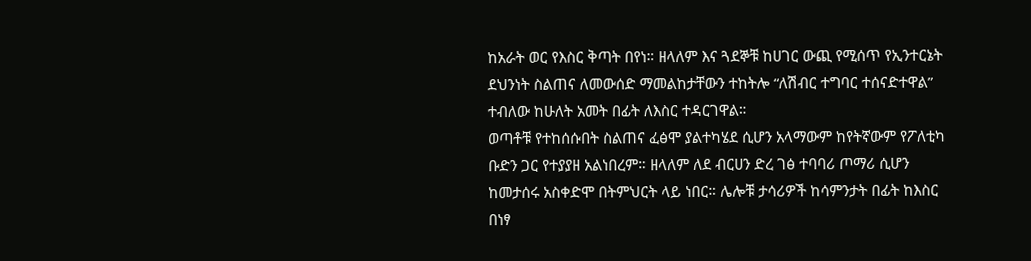ከአራት ወር የእስር ቅጣት በየነ። ዘላለም እና ጓደኞቹ ከሀገር ውጪ የሚሰጥ የኢንተርኔት ደህንነት ስልጠና ለመውሰድ ማመልከታቸውን ተከትሎ “ለሽብር ተግባር ተሰናድተዋል” ተብለው ከሁለት አመት በፊት ለእስር ተዳርገዋል።
ወጣቶቹ የተከሰሱበት ስልጠና ፈፅሞ ያልተካሄደ ሲሆን አላማውም ከየትኛውም የፖለቲካ ቡድን ጋር የተያያዘ አልነበረም። ዘላለም ለደ ብርሀን ድረ ገፅ ተባባሪ ጦማሪ ሲሆን ከመታሰሩ አስቀድሞ በትምህርት ላይ ነበር። ሌሎቹ ታሳሪዎች ከሳምንታት በፊት ከእስር በነፃ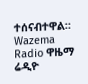ተሰናብተዋል።
Wazema Radio ዋዜማ ሬዲዮ